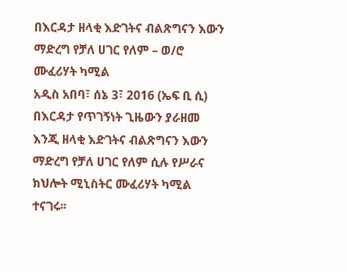በእርዳታ ዘላቂ እድገትና ብልጽግናን እውን ማድረግ የቻለ ሀገር የለም – ወ/ሮ ሙፈሪሃት ካሚል
አዲስ አበባ፣ ሰኔ 3፣ 2016 (ኤፍ ቢ ሲ) በእርዳታ የጥገኝነት ጊዜውን ያራዘመ እንጂ ዘላቂ እድገትና ብልጽግናን እውን ማድረግ የቻለ ሀገር የለም ሲሉ የሥራና ክህሎት ሚኒስትር ሙፈሪሃት ካሚል ተናገሩ፡፡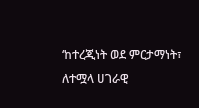‘ከተረጂነት ወደ ምርታማነት፣ ለተሟላ ሀገራዊ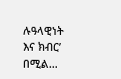ሉዓላዊነት እና ክብር’ በሚል…